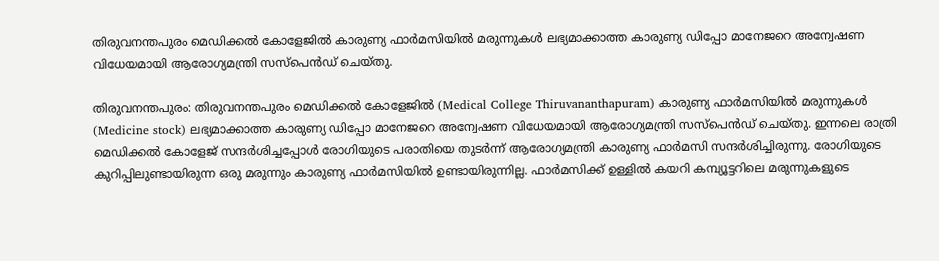തിരുവനന്തപുരം മെഡിക്കല്‍ കോളേജില്‍ കാരുണ്യ ഫാര്‍മസിയില്‍ മരുന്നുകള്‍ ലഭ്യമാക്കാത്ത കാരുണ്യ ഡിപ്പോ മാനേജറെ അന്വേഷണ വിധേയമായി ആരോഗ്യമന്ത്രി സസ്‌പെന്‍ഡ് ചെയ്തു.

തിരുവനന്തപുരം: തിരുവനന്തപുരം മെഡിക്കല്‍ കോളേജില്‍ (Medical College Thiruvananthapuram) കാരുണ്യ ഫാര്‍മസിയില്‍ മരുന്നുകള്‍ (Medicine stock) ലഭ്യമാക്കാത്ത കാരുണ്യ ഡിപ്പോ മാനേജറെ അന്വേഷണ വിധേയമായി ആരോഗ്യമന്ത്രി സസ്‌പെന്‍ഡ് ചെയ്തു. ഇന്നലെ രാത്രി മെഡിക്കല്‍ കോളേജ് സന്ദര്‍ശിച്ചപ്പോള്‍ രോഗിയുടെ പരാതിയെ തുടര്‍ന്ന് ആരോഗ്യമന്ത്രി കാരുണ്യ ഫാര്‍മസി സന്ദര്‍ശിച്ചിരുന്നു. രോഗിയുടെ കുറിപ്പിലുണ്ടായിരുന്ന ഒരു മരുന്നും കാരുണ്യ ഫാര്‍മസിയിൽ ഉണ്ടായിരുന്നില്ല. ഫാര്‍മസിക്ക് ഉള്ളിൽ കയറി കമ്പ്യൂട്ടറിലെ മരുന്നുകളുടെ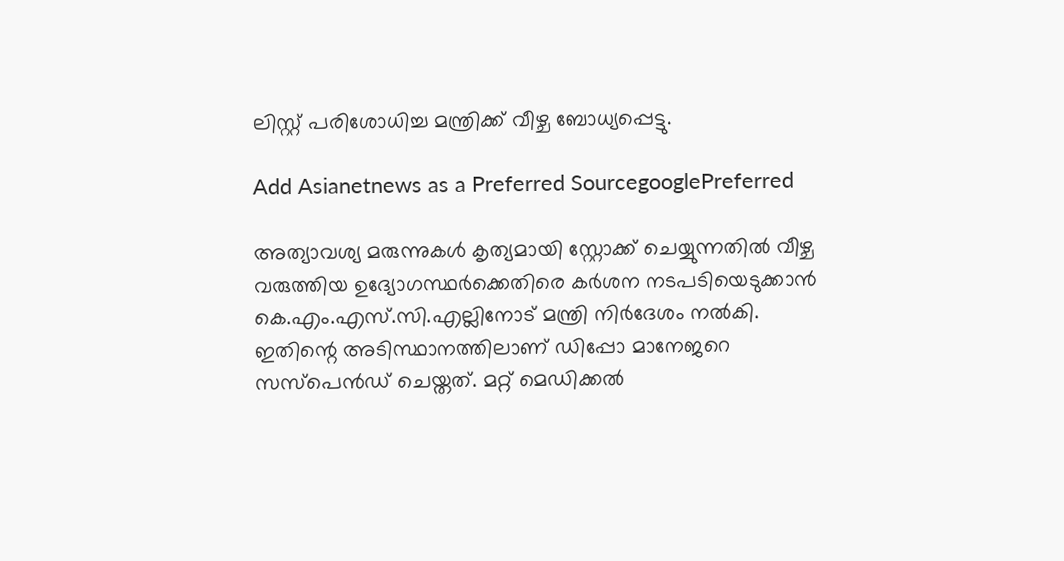ലിസ്റ്റ് പരിശോധിച്ച മന്ത്രിക്ക് വീഴ്ച ബോധ്യപ്പെട്ടു.

Add Asianetnews as a Preferred SourcegooglePreferred

അത്യാവശ്യ മരുന്നുകള്‍ കൃത്യമായി സ്റ്റോക്ക് ചെയ്യുന്നതിൽ വീഴ്ച വരുത്തിയ ഉദ്യോഗസ്ഥര്‍ക്കെതിരെ കര്‍ശന നടപടിയെടുക്കാന്‍ കെ.എം.എസ്.സി.എല്ലിനോട് മന്ത്രി നിര്‍ദേശം നല്‍കി. ഇതിന്റെ അടിസ്ഥാനത്തിലാണ് ഡിപ്പോ മാനേജറെ സസ്‌പെന്‍ഡ് ചെയ്തത്. മറ്റ് മെഡിക്കല്‍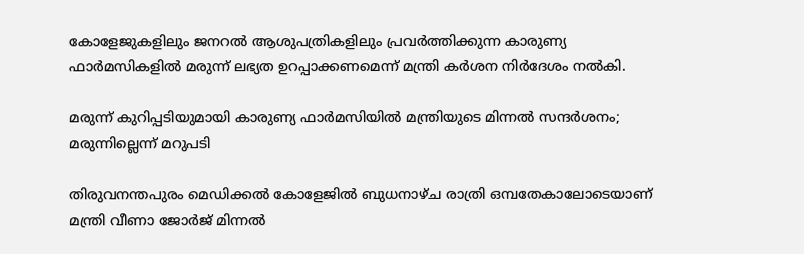കോളേജുകളിലും ജനറല്‍ ആശുപത്രികളിലും പ്രവര്‍ത്തിക്കുന്ന കാരുണ്യ ഫാര്‍മസികളില്‍ മരുന്ന് ലഭ്യത ഉറപ്പാക്കണമെന്ന് മന്ത്രി കര്‍ശന നിര്‍ദേശം നല്‍കി.

മരുന്ന് കുറിപ്പടിയുമായി കാരുണ്യ ഫാര്‍മസിയില്‍ മന്ത്രിയുടെ മിന്നല്‍ സന്ദര്‍ശനം; മരുന്നില്ലെന്ന് മറുപടി

തിരുവനന്തപുരം മെഡിക്കല്‍ കോളേജില്‍ ബുധനാഴ്ച രാത്രി ഒമ്പതേകാലോടെയാണ് മന്ത്രി വീണാ ജോർജ് മിന്നൽ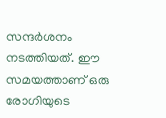സന്ദർശനം നടത്തിയത്. ഈ സമയത്താണ് ഒരു രോഗിയുടെ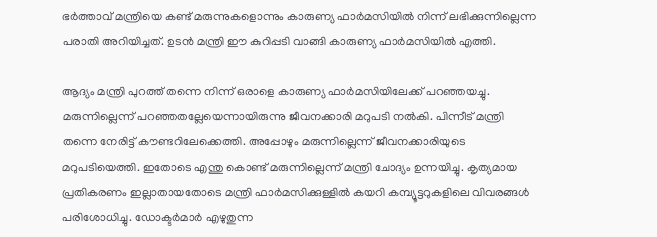ഭര്‍ത്താവ് മന്ത്രിയെ കണ്ട് മരുന്നുകളൊന്നും കാരുണ്യ ഫാര്‍മസിയില്‍ നിന്ന് ലഭിക്കുന്നില്ലെന്ന പരാതി അറിയിച്ചത്. ഉടന്‍ മന്ത്രി ഈ കുറിപ്പടി വാങ്ങി കാരുണ്യ ഫാര്‍മസിയില്‍ എത്തി.

ആദ്യം മന്ത്രി പുറത്ത് തന്നെ നിന്ന് ഒരാളെ കാരുണ്യ ഫാര്‍മസിയിലേക്ക് പറഞ്ഞയച്ചു. മരുന്നില്ലെന്ന് പറഞ്ഞതല്ലേയെന്നായിരുന്നു ജീവനക്കാരി മറുപടി നൽകി. പിന്നീട് മന്ത്രി തന്നെ നേരിട്ട് കൗണ്ടറിലേക്കെത്തി. അപ്പോഴും മരുന്നില്ലെന്ന് ജീവനക്കാരിയുടെ മറുപടിയെത്തി. ഇതോടെ എന്തു കൊണ്ട് മരുന്നില്ലെന്ന് മന്ത്രി ചോദ്യം ഉന്നയിച്ചു. കൃത്യമായ പ്രതികരണം ഇല്ലാതായതോടെ മന്ത്രി ഫാര്‍മസിക്കുള്ളില്‍ കയറി കമ്പ്യൂട്ടറുകളിലെ വിവരങ്ങള്‍ പരിശോധിച്ചു. ഡോക്ടര്‍മാര്‍ എഴുതുന്ന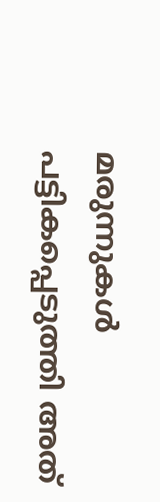മരുന്നുകള്‍ പട്ടികപ്പെടുത്തി അത്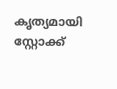കൃത്യമായി സ്റ്റോക്ക്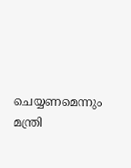ചെയ്യണമെന്നും മന്ത്രി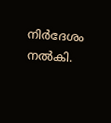നിര്‍ദേശം നല്‍കി.